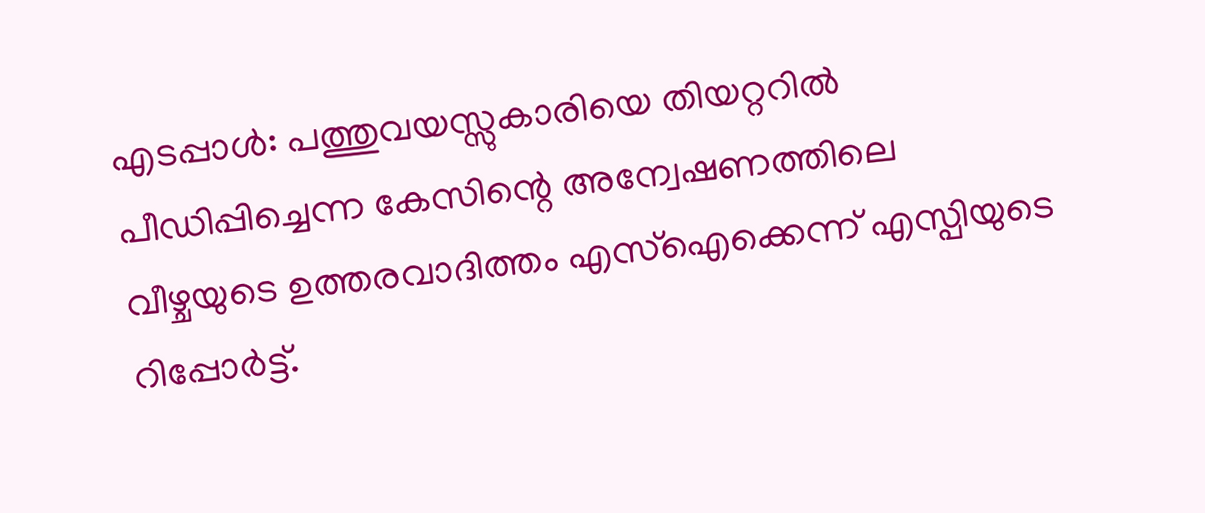എടപ്പാള്‍: പത്തുവയസ്സുകാരിയെ തിയറ്ററില്‍ പീഡിപ്പിച്ചെന്ന കേസിന്റെ അന്വേഷണത്തിലെ വീഴ്ചയുടെ ഉത്തരവാദിത്തം എസ്‌ഐക്കെന്ന് എസ്പിയുടെ റിപ്പോര്‍ട്ട്.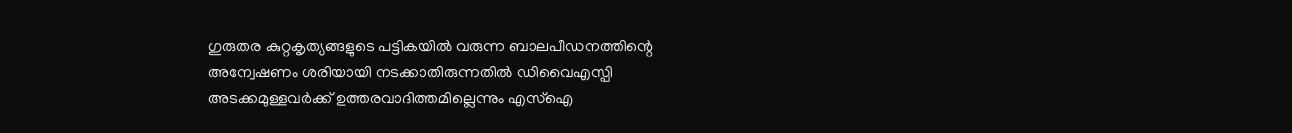ഗുരുതര കുറ്റകൃത്യങ്ങളുടെ പട്ടികയില്‍ വരുന്ന ബാലപീഡനത്തിന്റെ അന്വേഷണം ശരിയായി നടക്കാതിരുന്നതില്‍ ഡിവൈഎസ്പി അടക്കമുള്ളവര്‍ക്ക് ഉത്തരവാദിത്തമില്ലെന്നും എസ്‌ഐ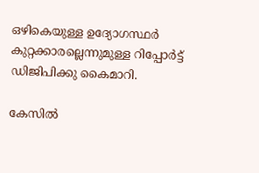ഒഴികെയുള്ള ഉദ്യോഗസ്ഥര്‍ കുറ്റക്കാരല്ലെന്നുമുള്ള റിപ്പോര്‍ട്ട് ഡിജിപിക്കു കൈമാറി.

കേസില്‍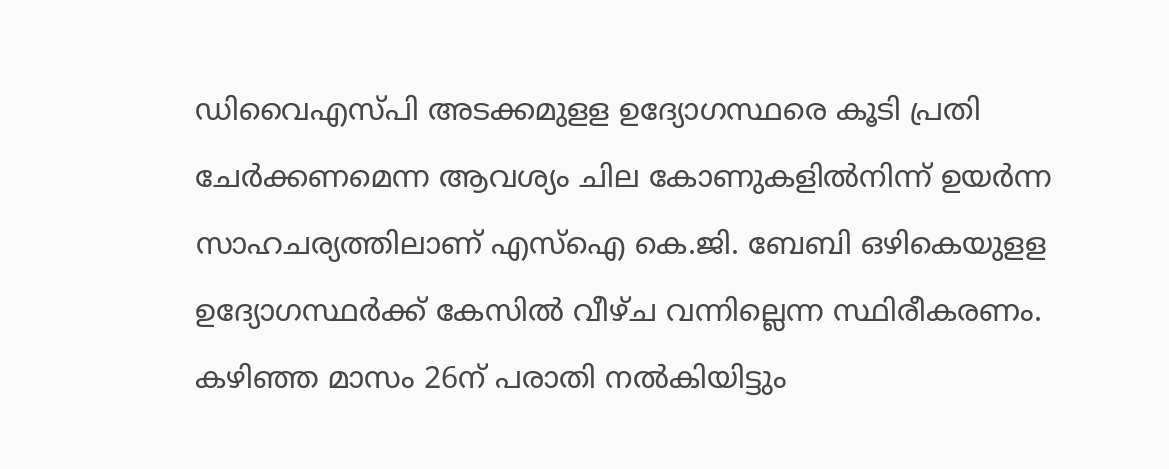ഡിവൈഎസ്പി അടക്കമുളള ഉദ്യോഗസ്ഥരെ കൂടി പ്രതി ചേര്‍ക്കണമെന്ന ആവശ്യം ചില കോണുകളില്‍നിന്ന് ഉയര്‍ന്ന സാഹചര്യത്തിലാണ് എസ്‌ഐ കെ.ജി. ബേബി ഒഴികെയുളള ഉദ്യോഗസ്ഥര്‍ക്ക് കേസില്‍ വീഴ്ച വന്നില്ലെന്ന സ്ഥിരീകരണം. കഴിഞ്ഞ മാസം 26ന് പരാതി നല്‍കിയിട്ടും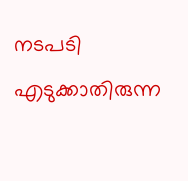നടപടി എടുക്കാതിരുന്ന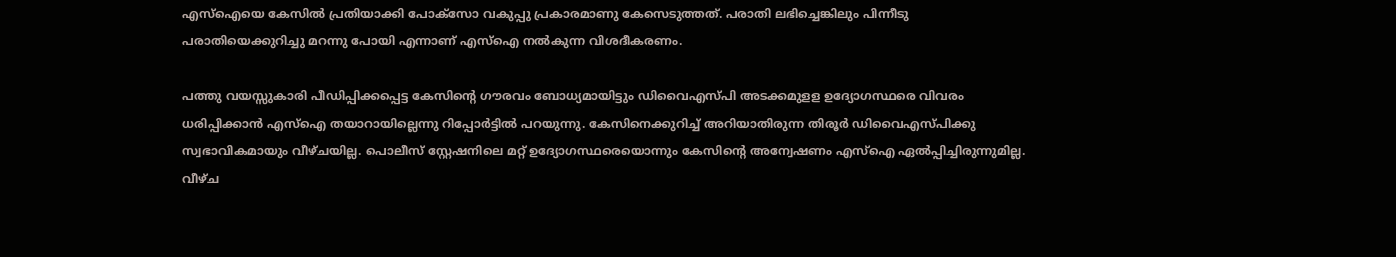എസ്‌ഐയെ കേസില്‍ പ്രതിയാക്കി പോക്‌സോ വകുപ്പു പ്രകാരമാണു കേസെടുത്തത്. പരാതി ലഭിച്ചെങ്കിലും പിന്നീടു പരാതിയെക്കുറിച്ചു മറന്നു പോയി എന്നാണ് എസ്‌ഐ നല്‍കുന്ന വിശദീകരണം.

പത്തു വയസ്സുകാരി പീഡിപ്പിക്കപ്പെട്ട കേസിന്റെ ഗൗരവം ബോധ്യമായിട്ടും ഡിവൈഎസ്പി അടക്കമുളള ഉദ്യോഗസ്ഥരെ വിവരം ധരിപ്പിക്കാന്‍ എസ്‌ഐ തയാറായില്ലെന്നു റിപ്പോര്‍ട്ടില്‍ പറയുന്നു. കേസിനെക്കുറിച്ച് അറിയാതിരുന്ന തിരൂര്‍ ഡിവൈഎസ്പിക്കു സ്വഭാവികമായും വീഴ്ചയില്ല. പൊലീസ് സ്റ്റേഷനിലെ മറ്റ് ഉദ്യോഗസ്ഥരെയൊന്നും കേസിന്റെ അന്വേഷണം എസ്‌ഐ ഏല്‍പ്പിച്ചിരുന്നുമില്ല. വീഴ്ച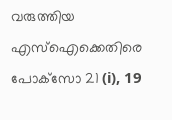വരുത്തിയ എസ്‌ഐക്കെതിരെ പോക്‌സോ 21 (i), 19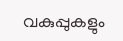വകുപ്പുകളും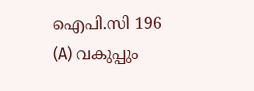ഐപി.സി 196 (A) വകുപ്പും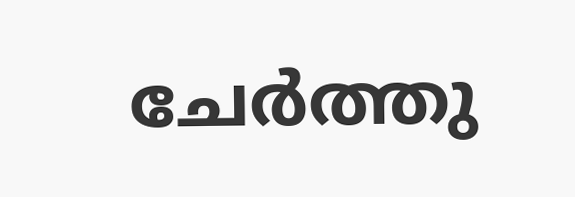ചേര്‍ത്തു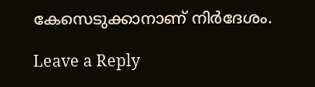കേസെടുക്കാനാണ് നിര്‍ദേശം.

Leave a Reply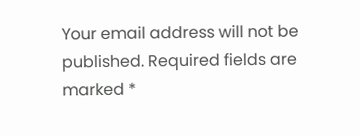Your email address will not be published. Required fields are marked *